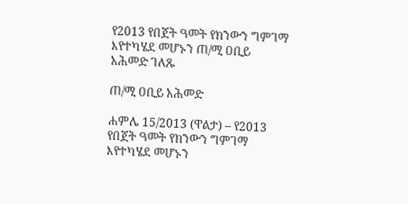የ2013 የበጀት ዓመት የክንውን ግምገማ እየተካሄደ መሆኑን ጠ/ሚ ዐቢይ አሕመድ ገለጹ

ጠ/ሚ ዐቢይ አሕመድ

ሐምሌ 15/2013 (ዋልታ) – የ2013 የበጀት ዓመት የክንውን ግምገማ እየተካሄደ መሆኑን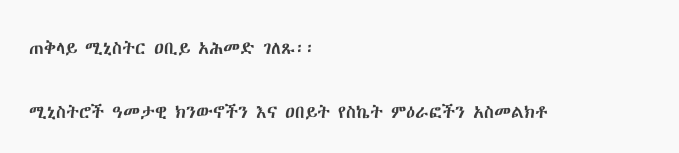ጠቅላይ ሚኒስትር ዐቢይ አሕመድ ገለጹ፡፡

ሚኒስትሮች ዓመታዊ ክንውኖችን እና ዐበይት የስኬት ምዕራፎችን አስመልክቶ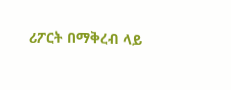ሪፖርት በማቅረብ ላይ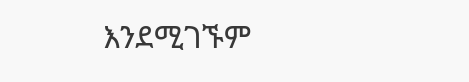እንደሚገኙም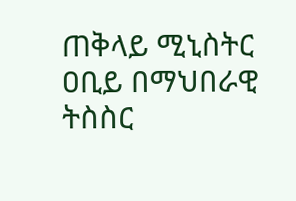ጠቅላይ ሚኒስትር ዐቢይ በማህበራዊ ትስስር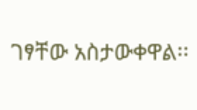ገፃቸው አስታውቀዋል፡፡